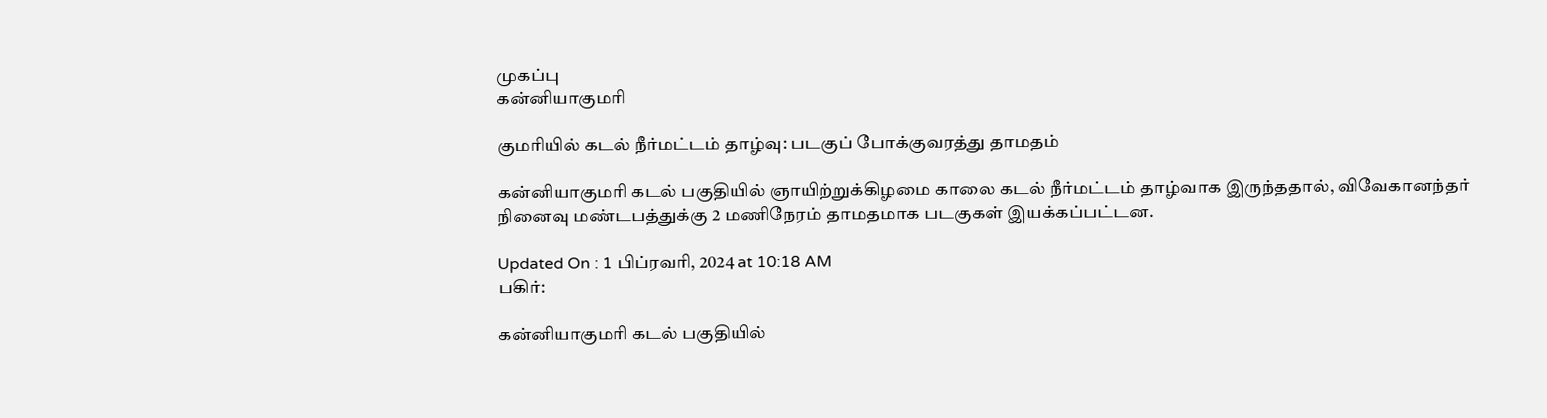முகப்பு
கன்னியாகுமரி

குமரியில் கடல் நீர்மட்டம் தாழ்வு: படகுப் போக்குவரத்து தாமதம்

கன்னியாகுமரி கடல் பகுதியில் ஞாயிற்றுக்கிழமை காலை கடல் நீர்மட்டம் தாழ்வாக இருந்ததால், விவேகானந்தர் நினைவு மண்டபத்துக்கு 2 மணிநேரம் தாமதமாக படகுகள் இயக்கப்பட்டன.

Updated On : 1 பிப்ரவரி, 2024 at 10:18 AM
பகிர்:

கன்னியாகுமரி கடல் பகுதியில்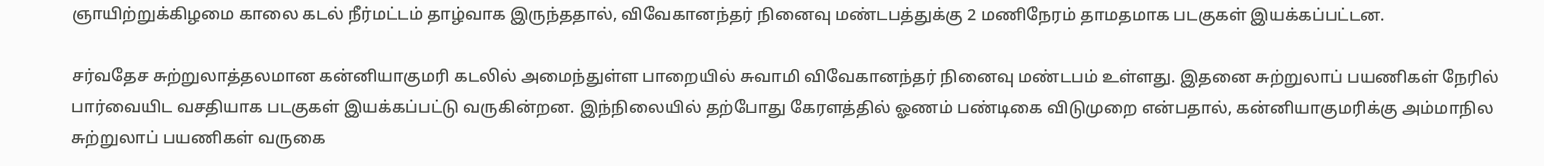ஞாயிற்றுக்கிழமை காலை கடல் நீர்மட்டம் தாழ்வாக இருந்ததால், விவேகானந்தர் நினைவு மண்டபத்துக்கு 2 மணிநேரம் தாமதமாக படகுகள் இயக்கப்பட்டன.

சர்வதேச சுற்றுலாத்தலமான கன்னியாகுமரி கடலில் அமைந்துள்ள பாறையில் சுவாமி விவேகானந்தர் நினைவு மண்டபம் உள்ளது. இதனை சுற்றுலாப் பயணிகள் நேரில் பார்வையிட வசதியாக படகுகள் இயக்கப்பட்டு வருகின்றன. இந்நிலையில் தற்போது கேரளத்தில் ஓணம் பண்டிகை விடுமுறை என்பதால், கன்னியாகுமரிக்கு அம்மாநில சுற்றுலாப் பயணிகள் வருகை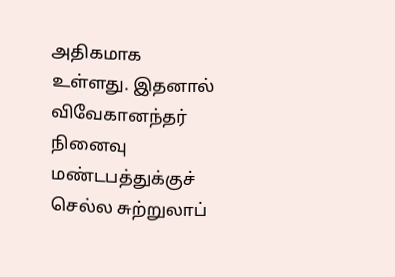அதிகமாக உள்ளது. இதனால் விவேகானந்தர் நினைவு மண்டபத்துக்குச் செல்ல சுற்றுலாப்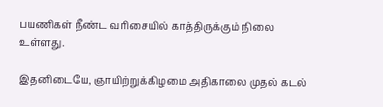பயணிகள் நீண்ட வரிசையில் காத்திருக்கும் நிலை உள்ளது.

இதனிடையே, ஞாயிற்றுக்கிழமை அதிகாலை முதல் கடல்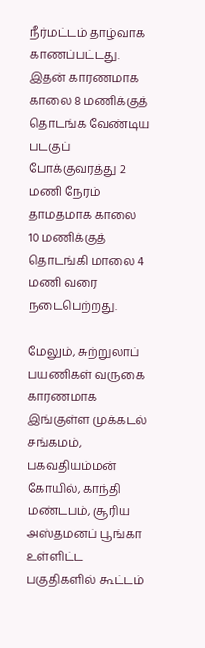நீர்மட்டம் தாழ்வாக காணப்பட்டது. இதன் காரணமாக காலை 8 மணிக்குத் தொடங்க வேண்டிய படகுப் போக்குவரத்து 2 மணி நேரம் தாமதமாக காலை 10 மணிக்குத் தொடங்கி மாலை 4 மணி வரை நடைபெற்றது.

மேலும், சுற்றுலாப் பயணிகள் வருகை காரணமாக இங்குள்ள முக்கடல் சங்கமம், பகவதியம்மன் கோயில், காந்தி மண்டபம், சூரிய அஸ்தமனப் பூங்கா உள்ளிட்ட பகுதிகளில் கூட்டம்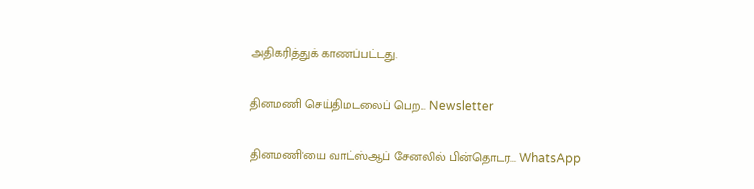அதிகரித்துக் காணப்பட்டது.

தினமணி செய்திமடலைப் பெற... Newsletter

தினமணி'யை வாட்ஸ்ஆப் சேனலில் பின்தொடர... WhatsApp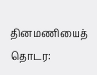தினமணியைத் தொடர: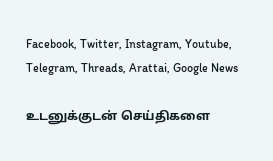Facebook, Twitter, Instagram, Youtube, Telegram, Threads, Arattai, Google News

உடனுக்குடன் செய்திகளை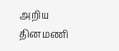அறிய தினமணி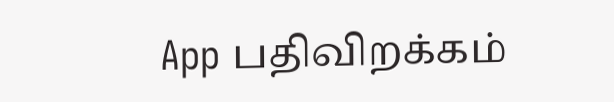App பதிவிறக்கம்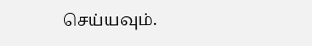செய்யவும்.